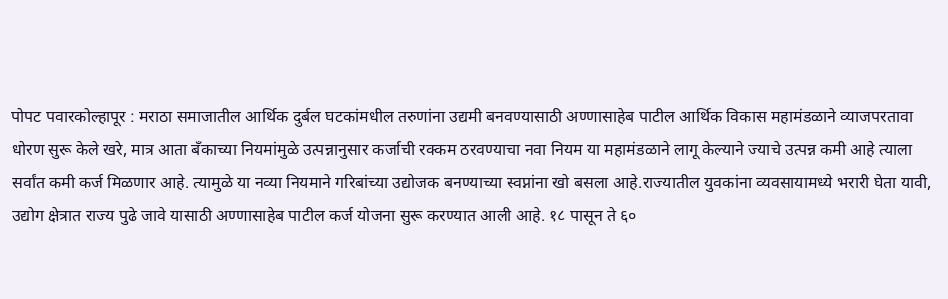पोपट पवारकोल्हापूर : मराठा समाजातील आर्थिक दुर्बल घटकांमधील तरुणांना उद्यमी बनवण्यासाठी अण्णासाहेब पाटील आर्थिक विकास महामंडळाने व्याजपरतावा धोरण सुरू केले खरे, मात्र आता बँकाच्या नियमांमुळे उत्पन्नानुसार कर्जाची रक्कम ठरवण्याचा नवा नियम या महामंडळाने लागू केल्याने ज्याचे उत्पन्न कमी आहे त्याला सर्वांत कमी कर्ज मिळणार आहे. त्यामुळे या नव्या नियमाने गरिबांच्या उद्योजक बनण्याच्या स्वप्नांना खो बसला आहे.राज्यातील युवकांना व्यवसायामध्ये भरारी घेता यावी, उद्योग क्षेत्रात राज्य पुढे जावे यासाठी अण्णासाहेब पाटील कर्ज योजना सुरू करण्यात आली आहे. १८ पासून ते ६०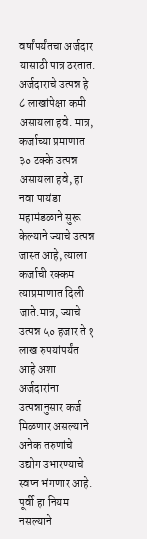वर्षांपर्यंतचा अर्जदार यासाठी पात्र ठरतात. अर्जदाराचे उत्पन्न हे ८ लाखांपेक्षा कमी असायला हवे. मात्र, कर्जाच्या प्रमाणात ३० टक्के उत्पन्न असायला हवे, हा नवा पायंडा महामंडळाने सुरू केल्याने ज्याचे उत्पन्न जास्त आहे, त्याला कर्जाची रक्कम त्याप्रमाणात दिली जाते.मात्र, ज्याचे उत्पन्न ५० हजार ते १ लाख रुपयांपर्यंत आहे अशा अर्जदारांना उत्पन्नानुसार कर्ज मिळणार असल्याने अनेक तरुणांचे उद्योग उभारण्याचे स्वप्न भंगणार आहे. पूर्वी हा नियम नसल्याने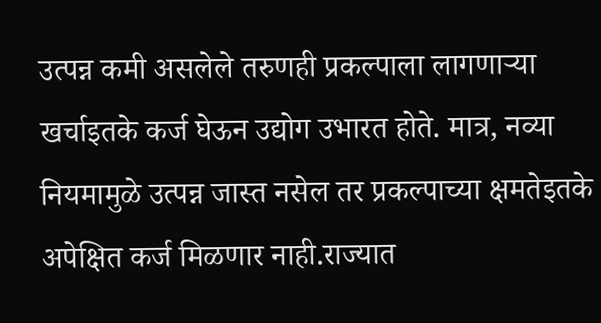उत्पन्न कमी असलेले तरुणही प्रकल्पाला लागणाऱ्या खर्चाइतके कर्ज घेऊन उद्योग उभारत होते. मात्र, नव्या नियमामुळे उत्पन्न जास्त नसेल तर प्रकल्पाच्या क्षमतेइतके अपेक्षित कर्ज मिळणार नाही.राज्यात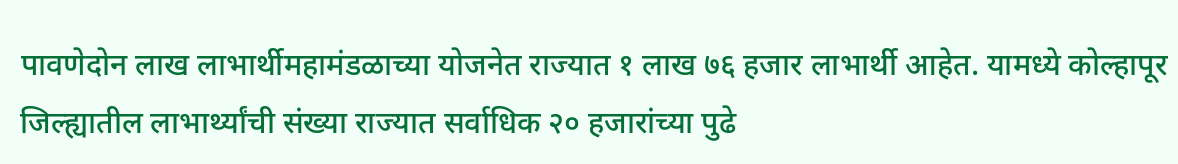पावणेदोन लाख लाभार्थीमहामंडळाच्या योजनेत राज्यात १ लाख ७६ हजार लाभार्थी आहेत. यामध्ये कोल्हापूर जिल्ह्यातील लाभार्थ्यांची संख्या राज्यात सर्वाधिक २० हजारांच्या पुढे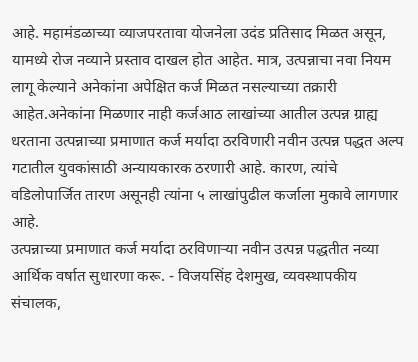आहे. महामंडळाच्या व्याजपरतावा योजनेला उदंड प्रतिसाद मिळत असून, यामध्ये रोज नव्याने प्रस्ताव दाखल होत आहेत. मात्र, उत्पन्नाचा नवा नियम लागू केल्याने अनेकांना अपेक्षित कर्ज मिळत नसल्याच्या तक्रारी आहेत.अनेकांना मिळणार नाही कर्जआठ लाखांच्या आतील उत्पन्न ग्राह्य धरताना उत्पन्नाच्या प्रमाणात कर्ज मर्यादा ठरविणारी नवीन उत्पन्न पद्धत अल्प गटातील युवकांसाठी अन्यायकारक ठरणारी आहे. कारण, त्यांचे वडिलोपार्जित तारण असूनही त्यांना ५ लाखांपुढील कर्जाला मुकावे लागणार आहे.
उत्पन्नाच्या प्रमाणात कर्ज मर्यादा ठरविणाऱ्या नवीन उत्पन्न पद्धतीत नव्या आर्थिक वर्षात सुधारणा करू. - विजयसिंह देशमुख, व्यवस्थापकीय संचालक,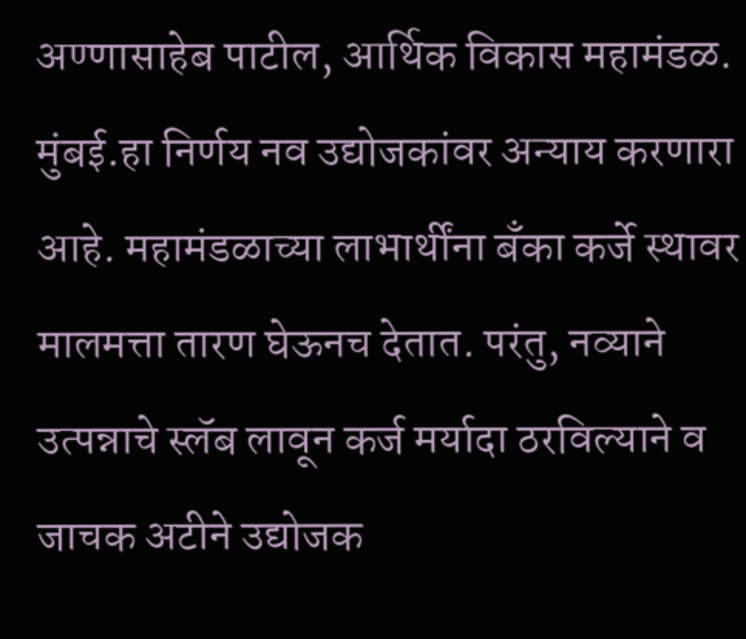अण्णासाहेब पाटील, आर्थिक विकास महामंडळ. मुंबई.हा निर्णय नव उद्योजकांवर अन्याय करणारा आहे. महामंडळाच्या लाभार्थींना बॅंका कर्जे स्थावर मालमत्ता तारण घेऊनच देतात. परंतु, नव्याने उत्पन्नाचे स्लॅब लावून कर्ज मर्यादा ठरविल्याने व जाचक अटीने उद्योजक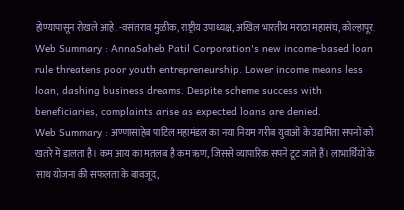होण्यापासून रोखले आहे. -वसंतराव मुळीक, राष्ट्रीय उपाध्यक्ष, अखिल भारतीय मराठा महासंघ, कोल्हापूर.
Web Summary : AnnaSaheb Patil Corporation's new income-based loan rule threatens poor youth entrepreneurship. Lower income means less loan, dashing business dreams. Despite scheme success with beneficiaries, complaints arise as expected loans are denied.
Web Summary : अण्णासाहेब पाटिल महामंडल का नया नियम गरीब युवाओं के उद्यमिता सपनों को खतरे में डालता है। कम आय का मतलब है कम ऋण, जिससे व्यापारिक सपने टूट जाते हैं। लाभार्थियों के साथ योजना की सफलता के बावजूद,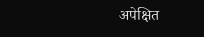अपेक्षित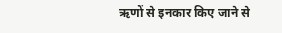ऋणों से इनकार किए जाने से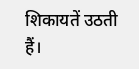शिकायतें उठती हैं।